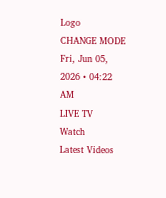Logo
CHANGE MODE
Fri, Jun 05, 2026 • 04:22 AM
LIVE TV
Watch
Latest Videos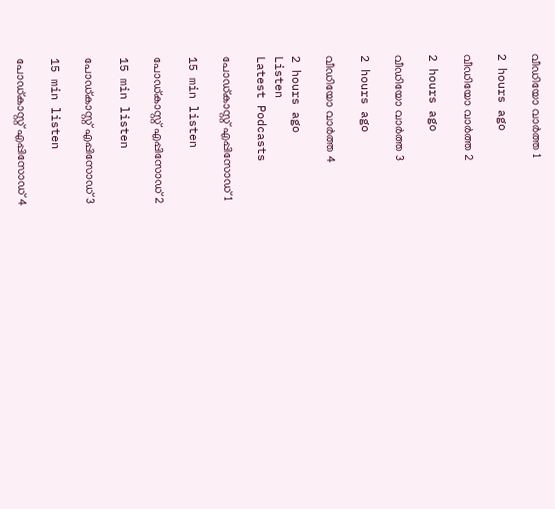വീഡിയോ വാർത്ത 1

2 hours ago

വീഡിയോ വാർത്ത 2

2 hours ago

വീഡിയോ വാർത്ത 3

2 hours ago

വീഡിയോ വാർത്ത 4

2 hours ago
Listen
Latest Podcasts

പോഡ്കാസ്റ്റ് എപ്പിസോഡ് 1

15 min listen

പോഡ്കാസ്റ്റ് എപ്പിസോഡ് 2

15 min listen

പോഡ്കാസ്റ്റ് എപ്പിസോഡ് 3

15 min listen

പോഡ്കാസ്റ്റ് എപ്പിസോഡ് 4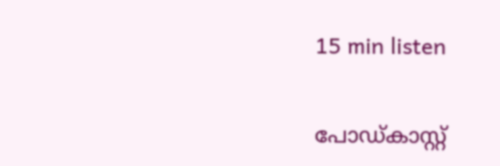15 min listen

പോഡ്കാസ്റ്റ്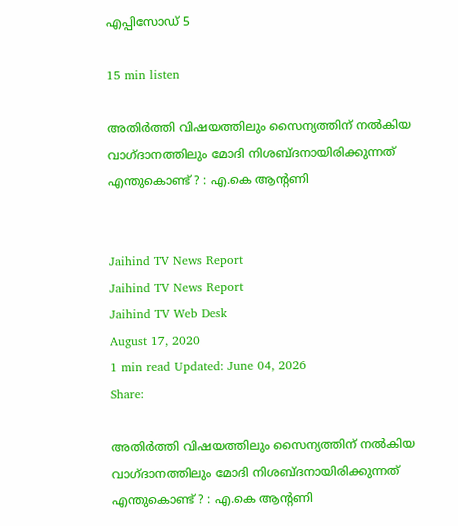എപ്പിസോഡ് 5

15 min listen

അതിർത്തി വിഷയത്തിലും സൈന്യത്തിന് നല്‍കിയ വാഗ്ദാനത്തിലും മോദി നിശബ്ദനായിരിക്കുന്നത് എന്തുകൊണ്ട് ? : എ.കെ ആന്‍റണി


Jaihind TV News Report
Jaihind TV News Report
Jaihind TV Web Desk
August 17, 2020
1 min read Updated: June 04, 2026
Share:

അതിർത്തി വിഷയത്തിലും സൈന്യത്തിന് നല്‍കിയ വാഗ്ദാനത്തിലും മോദി നിശബ്ദനായിരിക്കുന്നത് എന്തുകൊണ്ട് ? : എ.കെ ആന്‍റണി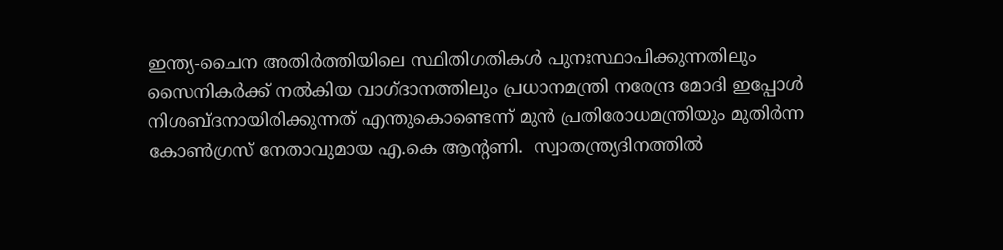ഇന്ത്യ-ചൈന അതിർത്തിയിലെ സ്ഥിതിഗതികള്‍ പുനഃസ്ഥാപിക്കുന്നതിലും സൈനികർക്ക് നല്‍കിയ വാഗ്ദാനത്തിലും പ്രധാനമന്ത്രി നരേന്ദ്ര മോദി ഇപ്പോള്‍ നിശബ്ദനായിരിക്കുന്നത് എന്തുകൊണ്ടെന്ന് മുന്‍ പ്രതിരോധമന്ത്രിയും മുതിർന്ന കോണ്‍ഗ്രസ് നേതാവുമായ എ.കെ ആന്‍റണി.  സ്വാതന്ത്ര്യദിനത്തില്‍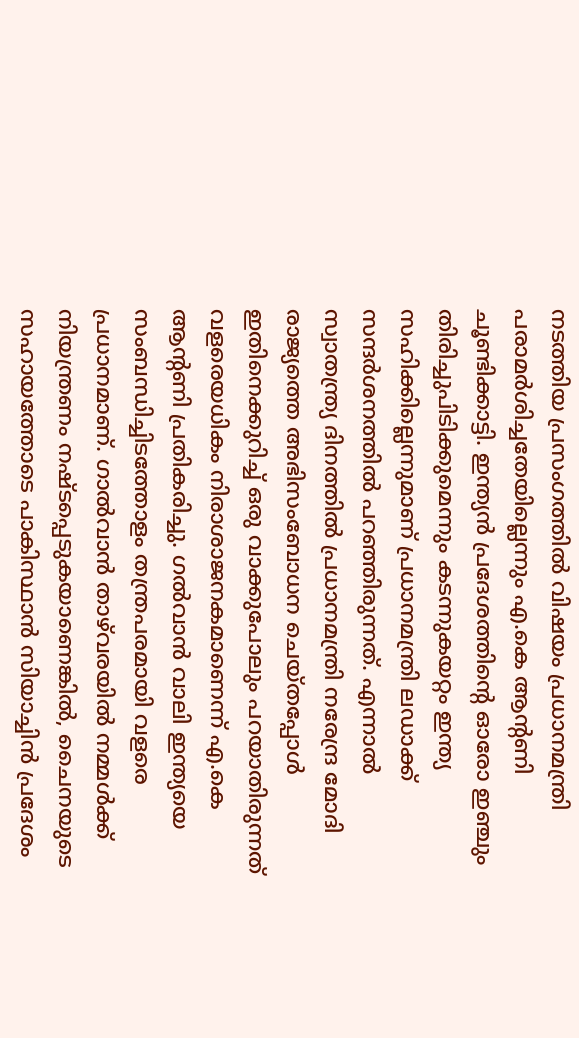നടത്തിയ പ്രസംഗത്തില്‍ വിഷയം പ്രധാനമന്ത്രി പരാമർശിച്ചതേയില്ലെന്നും എ.കെ ആന്‍റണി ചൂണ്ടിക്കാട്ടി. ഇന്ത്യൻ പ്രദേശത്തിന്‍റെ ഓരോ ഇഞ്ചും തിരിച്ചുപിടിക്കുമെന്നും കടന്നുകയറ്റം ഇന്ത്യ സഹിക്കില്ലെന്നുമാണ് പ്രധാനമന്ത്രി ലഡാക്ക് സന്ദർശനത്തില്‍ പറഞ്ഞിരുന്നത്. എന്നാല്‍ സ്വാതന്ത്ര്യ ദിനത്തില്‍ പ്രധാനമന്ത്രി നരേന്ദ്ര മോദി രാജ്യത്തെ അഭിസംബോധന ചെയ്തപ്പോള്‍ ഇതിനെക്കുറിച്ച് ഒരു വാക്കുപോലും പറയാതിരുന്നത്  വളരെയധികം നിരാശാജനകമാണെന്ന് എ.കെ ആന്‍റണി പ്രതികരിച്ചു. ഗൽവാൻ വാലി ഇന്ത്യയെ സംബന്ധിച്ചിടത്തോളം തന്ത്രപരമായി വളരെ പ്രധാനമാണ്. ഗാൽവാൻ താഴ്‌വരയിൽ നമ്മള്‍ക്ക് നിയന്ത്രണം നഷ്ടപ്പെടുകയാണെങ്കിൽ, ചൈനയുടെ സഹായത്തോടെ പാകിസ്ഥാൻ സിയാച്ചിൻ പ്രദേശം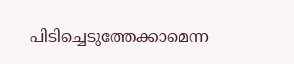പിടിച്ചെടുത്തേക്കാമെന്ന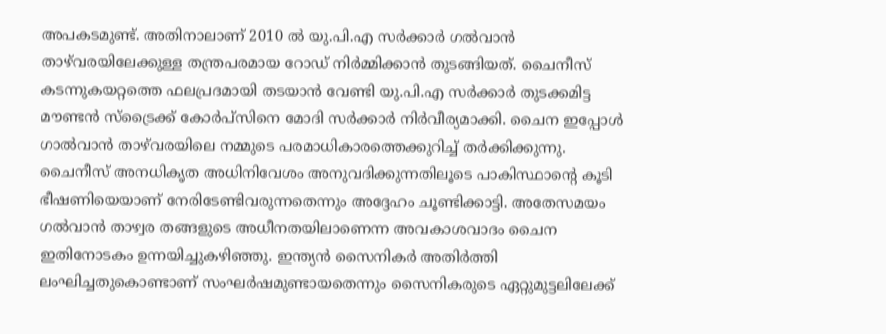അപകടമുണ്ട്. അതിനാലാണ് 2010 ൽ യു.പി.എ സർക്കാർ ഗൽവാൻ താഴ്‌വരയിലേക്കുള്ള തന്ത്രപരമായ റോഡ് നിർമ്മിക്കാൻ തുടങ്ങിയത്. ചൈനീസ് കടന്നുകയറ്റത്തെ ഫലപ്രദമായി തടയാന്‍ വേണ്ടി യു.പി.എ സർക്കാർ തുടക്കമിട്ട മൗണ്ടന്‍ സ്ട്രൈക്ക് കോര്‍പ്സിനെ മോദി സര്‍ക്കാർ നിർവീര്യമാക്കി. ചൈന ഇപ്പോൾ ഗാൽവാൻ താഴ്‌വരയിലെ നമ്മുടെ പരമാധികാരത്തെക്കുറിച്ച് തർക്കിക്കുന്നു. ചൈനീസ് അനധികൃത അധിനിവേശം അനുവദിക്കുന്നതിലൂടെ പാകിസ്ഥാന്‍റെ കൂടി ഭീഷണിയെയാണ് നേരിടേണ്ടിവരുന്നതെന്നും അദ്ദേഹം ചൂണ്ടിക്കാട്ടി. അതേസമയം ഗല്‍വാന്‍ താഴ്വര തങ്ങളുടെ അധീനതയിലാണെന്ന അവകാശവാദം ചൈന ഇതിനോടകം ഉന്നയിച്ചുകഴിഞ്ഞു. ഇന്ത്യന്‍ സൈനികർ അതിര്‍ത്തി ലംഘിച്ചതുകൊണ്ടാണ് സംഘർഷമുണ്ടായതെന്നും സൈനികരുടെ ഏറ്റുമുട്ടലിലേക്ക്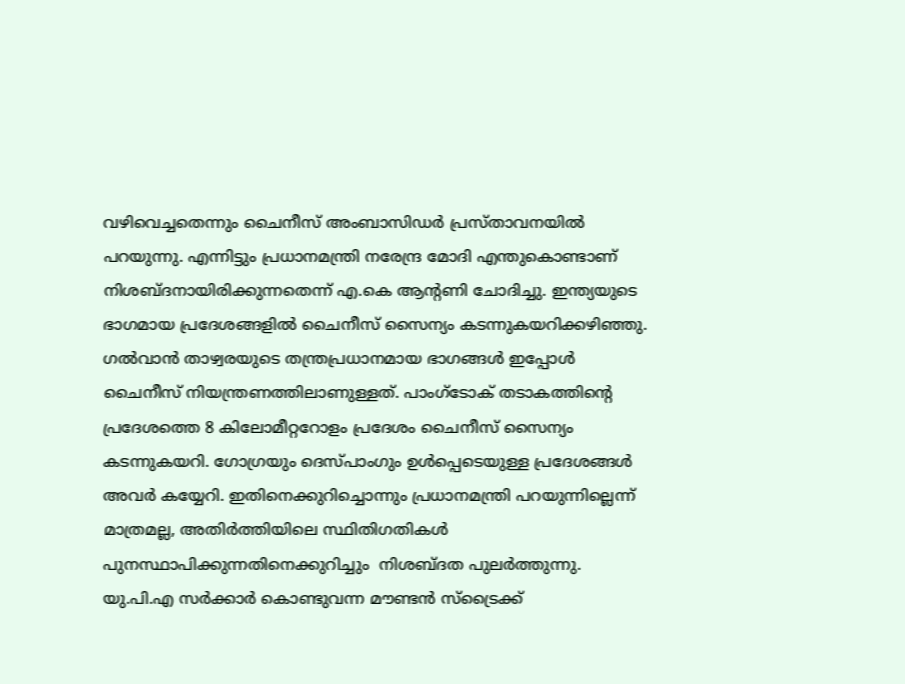വഴിവെച്ചതെന്നും ചൈനീസ് അംബാസിഡർ പ്രസ്താവനയില്‍ പറയുന്നു. എന്നിട്ടും പ്രധാനമന്ത്രി നരേന്ദ്ര മോദി എന്തുകൊണ്ടാണ് നിശബ്ദനായിരിക്കുന്നതെന്ന് എ.കെ ആന്‍റണി ചോദിച്ചു. ഇന്ത്യയുടെ ഭാഗമായ പ്രദേശങ്ങളില്‍ ചൈനീസ് സൈന്യം കടന്നുകയറിക്കഴിഞ്ഞു. ഗല്‍വാന്‍ താഴ്വരയുടെ തന്ത്രപ്രധാനമായ ഭാഗങ്ങള്‍ ഇപ്പോള്‍ ചൈനീസ് നിയന്ത്രണത്തിലാണുള്ളത്. പാംഗ്ടോക് തടാകത്തിന്‍റെ പ്രദേശത്തെ 8 കിലോമീറ്ററോളം പ്രദേശം ചൈനീസ് സൈന്യം കടന്നുകയറി. ഗോഗ്രയും ദെസ്പാംഗും ഉള്‍പ്പെടെയുള്ള പ്രദേശങ്ങള്‍ അവർ കയ്യേറി. ഇതിനെക്കുറിച്ചൊന്നും പ്രധാനമന്ത്രി പറയുന്നില്ലെന്ന് മാത്രമല്ല, അതിർത്തിയിലെ സ്ഥിതിഗതികള്‍ പുനസ്ഥാപിക്കുന്നതിനെക്കുറിച്ചും  നിശബ്ദത പുലർത്തുന്നു. യു.പി.എ സർക്കാർ കൊണ്ടുവന്ന മൗണ്ടന്‍ സ്ട്രൈക്ക്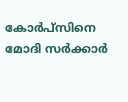കോര്‍പ്സിനെ മോദി സര്‍ക്കാർ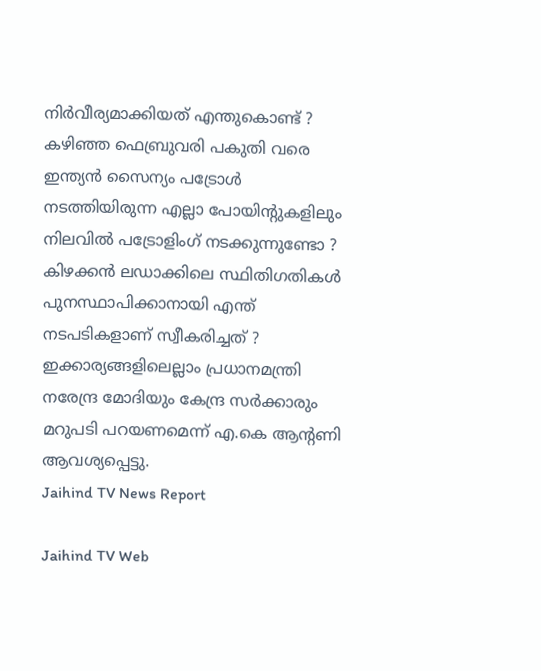നിർവീര്യമാക്കിയത് എന്തുകൊണ്ട് ?  കഴിഞ്ഞ ഫെബ്രുവരി പകുതി വരെ ഇന്ത്യന്‍ സൈന്യം പട്രോള്‍ നടത്തിയിരുന്ന എല്ലാ പോയിന്‍റുകളിലും നിലവില്‍ പട്രോളിംഗ് നടക്കുന്നുണ്ടോ ? കിഴക്കന്‍ ലഡാക്കിലെ സ്ഥിതിഗതികള്‍ പുനസ്ഥാപിക്കാനായി എന്ത് നടപടികളാണ് സ്വീകരിച്ചത് ? ഇക്കാര്യങ്ങളിലെല്ലാം പ്രധാനമന്ത്രി നരേന്ദ്ര മോദിയും കേന്ദ്ര സര്‍ക്കാരും മറുപടി പറയണമെന്ന് എ.കെ ആന്‍റണി ആവശ്യപ്പെട്ടു.
Jaihind TV News Report

Jaihind TV Web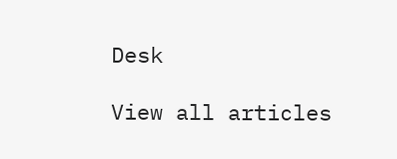Desk

View all articles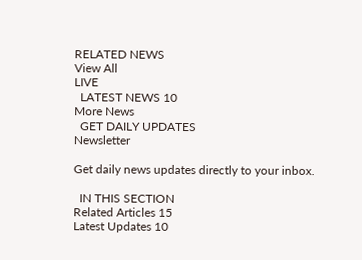RELATED NEWS
View All
LIVE
  LATEST NEWS 10
More News
  GET DAILY UPDATES
Newsletter

Get daily news updates directly to your inbox.

  IN THIS SECTION
Related Articles 15
Latest Updates 10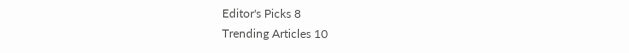Editor's Picks 8
Trending Articles 10